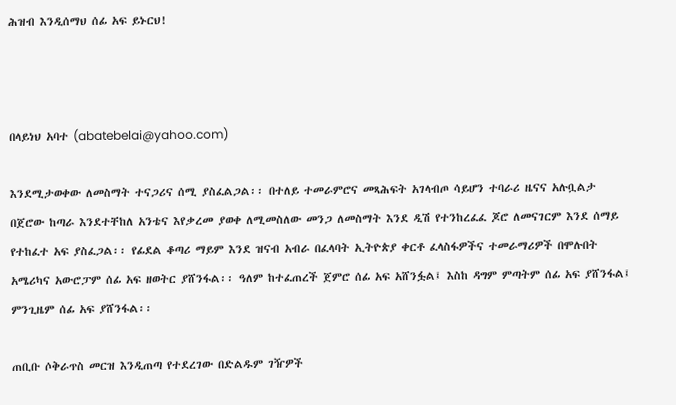ሕዝብ እንዲሰማህ ሰፊ አፍ ይኑርህ!



በላይነህ አባተ (abatebelai@yahoo.com)

እንደሚታወቀው ለመስማት ተናጋሪና ሰሚ ያስፈልጋል፡፡ በተለይ ተመራምሮና መጻሕፍት አገላብጦ ሳይሆን ተባራሪ ዜናና አሉቧልታ በጀሮው ከጣራ እንደተቸከለ አንቴና እየቃረመ ያወቀ ለሚመስለው መንጋ ለመስማት እንደ ዲሽ የተንከረፈፈ ጆሮ ለመናገርም እንደ ሰማይ የተከፈተ አፍ ያስፈጋል፡፡ የፊደል ቆጣሪ ማይም እንደ ዝናብ አብራ በፈላባት ኢትዮጵያ ቀርቶ ፈላስፋዎችና ተመራማሪዎች በሞሉበት አሜሪካና አውሮፓም ሰፊ አፍ ዘወትር ያሸንፋል፡፡ ዓለም ከተፈጠረች ጀምሮ ሰፊ አፍ አሸንፏል፤ እስከ ዳግም ምጣትም ሰፊ አፍ ያሸንፋል፤ ምንጊዜም ሰፊ አፍ ያሸንፋል፡፡

ጠቢቡ ሶቅራጥስ መርዝ እንዲጠጣ የተደረገው በድልዱም ገዥዎች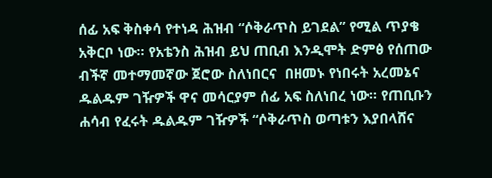ሰፊ አፍ ቅስቀሳ የተነዳ ሕዝብ “ሶቅራጥስ ይገደል” የሚል ጥያቄ አቅርቦ ነው፡፡ የአቴንስ ሕዝብ ይህ ጠቢብ እንዲሞት ድምፅ የሰጠው ብችኛ መተማመኛው ጀሮው ስለነበርና  በዘመኑ የነበሩት አረመኔና ዱልዱም ገዥዎች ዋና መሳርያም ሰፊ አፍ ስለነበረ ነው፡፡ የጠቢቡን ሐሳብ የፈሩት ዱልዱም ገዥዎች “ሶቅራጥስ ወጣቱን እያበላሸና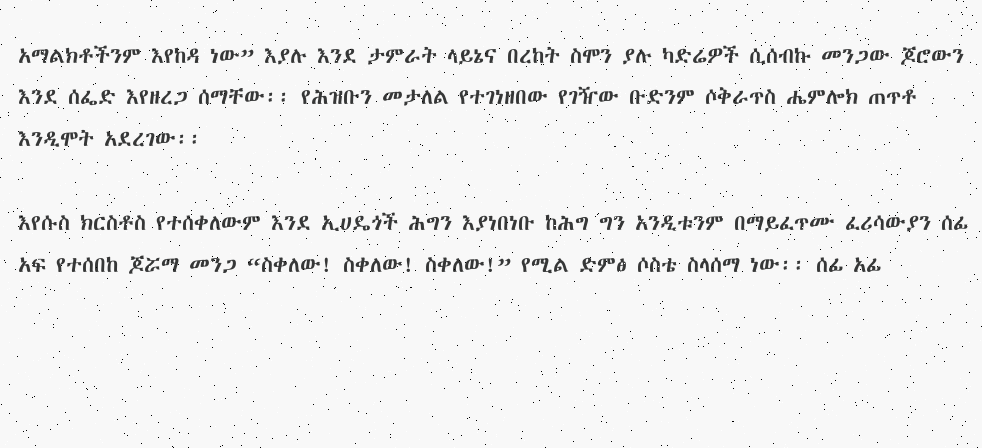አማልክቶችንም እየከዳ ነው” እያሉ እንደ ታምራት ላይኔና በረከት ስሞን ያሉ ካድሬዎች ሲሰብኩ መንጋው ጆሮውን እንደ ሰፌድ እየዘረጋ ሰማቸው፡፡ የሕዝቡን መታለል የተገነዘበው የገዥው ቡድንም ሶቅራጥስ ሔምሎክ ጠጥቶ እንዲሞት አደረገው፡፡

እየሱስ ክርስቶስ የተሰቀለውም እንደ ኢሀዴጎች ሕግን እያነበነቡ ከሕግ ግን አንዲቱንም በማይፈጥሙ ፈሪሳውያን ሰፊ አፍ የተሰበከ ጆሯማ መንጋ “ስቀለው! ስቀለው! ስቀለው!” የሚል ድምፅ ሶስቴ ስላሰማ ነው፡፡ ሰፊ አፊ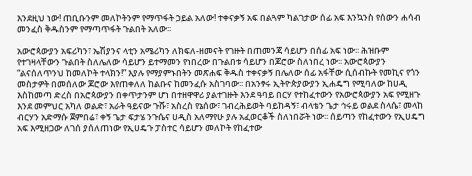እንደዚህ ነው! ጠቢቡንም መለኮትንም የማጥፋት ኃይል አለው! ተቀናቃኝ አፍ በልጓም ካልገታው ሰፊ አፍ እንኳንስ የሰውን ሐሳብ መንፈስ ቅዱስንም የማጣጥፋት ጉልበት አለው፡፡

አውሮጳውያን አፍሪካን፣ ኤሽያንና ላቲን አሜሪካን ለክፍለ-ዘመናት የገዙት በጠመንጃ ሳይሆን በሰፊ አፍ ነው፡፡ ሕዝቡም የተገዛላቸውን ጉልበት ስለሌለው ሳይሆን ይተማመን የነበረው በጉልበቱ ሳይሆን በጆሮው ስለነበረ ነው፡፡ አውሮጳውያን “ልናሰለጥንህ ከመለኮት ተላክን!” እያሉ የማያምኑበትን መጽሐፍ ቅዱስ ተቀናቃኝ በሌለው ሰፊ አፋቸው ሲሰብኩት የመኪና የጎን መስታዎት በመሰለው ጆሮው እየጠቀለለ ከልቡና ከመንፈሱ አስገባው፡፡ በአንፃሩ ኢትዮጵያውያን ኢሐዴግ የሚባለው ከሀዲ እስከመጣ ድረስ በአሮጳውያን በቀጥታንም ሆነ በተዘዋዋሪ ያልተገዙት እንደ ዓባይ በርሃ የተከፈተውን የአውሮጳውያን አፍ የሚዘጉ እንደ መምህር አካለ ወልድ፣ አራት ዓይናው ጉሹ፣ አስረስ የኔሰው፣ ገብረሕይወት ባይከዳኝ፣ ብላቴን ጌታ ኅሩይ ወልደ ስላሴ፣ መላከ ብርሃን አድማሱ ጀምበሬ፣ ቀኝ ጌታ ፍታሄ ንጉሴና ሀዲስ አለማየሁ ያሉ አፈወርቆች ስለነበሯት ነው፡፡ ሰይጣን የከፈተውን የኢሀዴግ አፍ እሚዘጋው ለገሰ ያሰለጠነው የኢሀዴጉ ፓስተር ሳይሆን መለኮት የከፈተው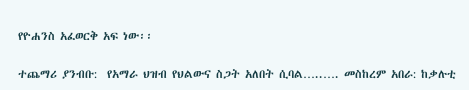የዮሐንስ አፈወርቅ አፍ ነው፡፡

ተጨማሪ ያንብቡ:  የአማራ ህዝብ የህልውና ስጋት አለበት ሲባል…..…. መስከረም አበራ: ከቃሉቲ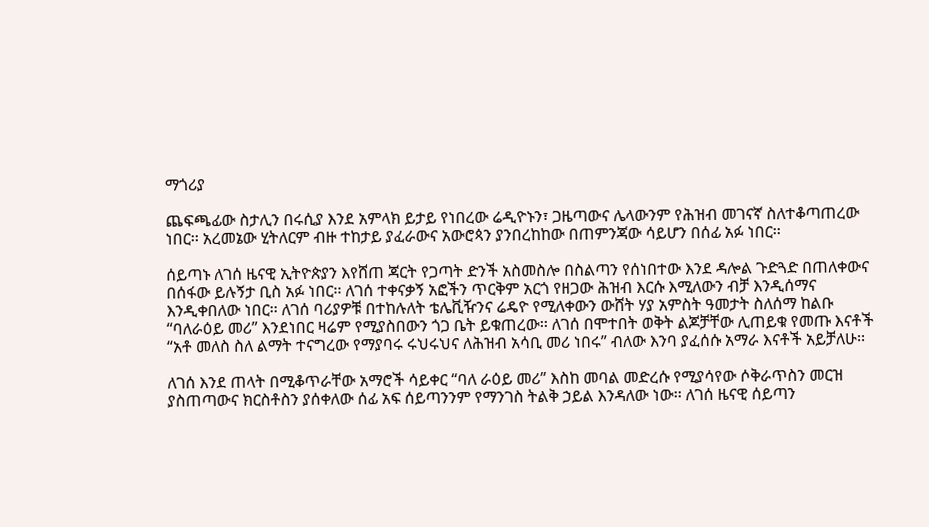ማጎሪያ

ጨፍጫፊው ስታሊን በሩሲያ እንደ አምላክ ይታይ የነበረው ሬዲዮኑን፣ ጋዜጣውና ሌላውንም የሕዝብ መገናኛ ስለተቆጣጠረው ነበር፡፡ አረመኔው ሂትለርም ብዙ ተከታይ ያፈራውና አውሮጳን ያንበረከከው በጠምንጃው ሳይሆን በሰፊ አፉ ነበር፡፡

ሰይጣኑ ለገሰ ዜናዊ ኢትዮጵያን እየሸጠ ጃርት የጋጣት ድንች አስመስሎ በስልጣን የሰነበተው እንደ ዳሎል ጉድጓድ በጠለቀውና በሰፋው ይሉኝታ ቢስ አፉ ነበር፡፡ ለገሰ ተቀናቃኝ አፎችን ጥርቅም አርጎ የዘጋው ሕዝብ እርሱ እሚለውን ብቻ እንዲሰማና እንዲቀበለው ነበር፡፡ ለገሰ ባሪያዎቹ በተከሉለት ቴሌቪዥንና ሬዴዮ የሚለቀውን ውሸት ሃያ አምስት ዓመታት ስለሰማ ከልቡ “ባለራዕይ መሪ” እንደነበር ዛሬም የሚያስበውን ጎጋ ቤት ይቁጠረው፡፡ ለገሰ በሞተበት ወቅት ልጆቻቸው ሊጠይቁ የመጡ እናቶች “አቶ መለስ ስለ ልማት ተናግረው የማያባሩ ሩህሩህና ለሕዝብ አሳቢ መሪ ነበሩ” ብለው እንባ ያፈሰሱ አማራ እናቶች አይቻለሁ፡፡

ለገሰ እንደ ጠላት በሚቆጥራቸው አማሮች ሳይቀር “ባለ ራዕይ መሪ” እስከ መባል መድረሱ የሚያሳየው ሶቅራጥስን መርዝ ያስጠጣውና ክርስቶስን ያሰቀለው ሰፊ አፍ ሰይጣንንም የማንገስ ትልቅ ኃይል እንዳለው ነው፡፡ ለገሰ ዜናዊ ሰይጣን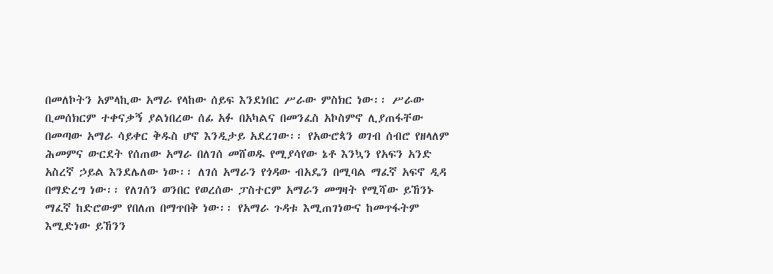በመለኮትን አምላኪው አማራ የላከው ሰይፍ እንደነበር ሥራው ምስክር ነው፡፡ ሥራው ቢመሰክርም ተቀናቃኝ ያልነበረው ሰፊ አፉ በአካልና በመንፈስ አኮስምኖ ሊያጠፋቸው በመጣው አማራ ሳይቀር ቅዱስ ሆኖ እንዲታይ አደረገው፡፡ የአውሮጳን ወገብ ሰብሮ የዘላለም ሕመምና ውርደት የሰጠው አማራ በለገሰ መሸወዱ የሚያሳየው ኔቶ እንኳን የአፍን አንድ አስረኛ ኃይል እንደሌለው ነው፡፡ ለገሰ አማራን የጎዳው ብአዴን በሚባል ማፈኛ አፍኖ ዲዳ በማድረግ ነው፡፡ የለገሰን ወንበር የወረሰው ፓስተርም አማራን መግዛት የሚሻው ይኸንኑ ማፈኛ ከድሮውም የበለጠ በማጥበቅ ነው፡፡ የአማራ ጉዳቱ እሚጠገነውና ከመጥፋትም እሚድነው ይኸንን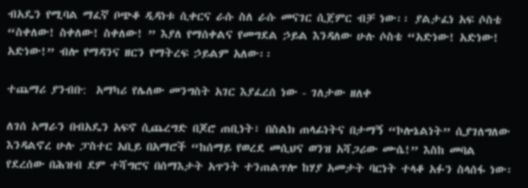ብአዴን የሚባል ማፈኛ ቦጭቆ ዲዳነቱ ሲቀርና ራሱ ስለ ራሱ መናገር ሲጀምር ብቻ ነው፡፡ ያልታፈነ አፍ ሶስቴ “ስቀለው! ስቀለው! ስቀለው! ” እያለ የማሰቀልና የመግደል ኃይል እንዳለው ሁሉ ሶስቴ “አድነው! አድነው! አድነው!” ብሎ የማዳንና ዘርን የማትረፍ ኃይልም አለው፡፡

ተጨማሪ ያንብቡ:  አማካሪ የሌለው መንግስት አገር እያፈረሰ ነው - ገለታው ዘለቀ

ለገሰ አማራን በብአዴን አፍኖ ሲጨረግድ በጆሮ ጠቢነት፣ በስልክ ጠላፊነትና በታማኝ “ኮሎኔልነት” ሲያገለግለው እንዳልኖረ ሁሉ ፓስተር አቢይ በአማሮች “ከሰማይ የወረደ መሲህና ወንዝ አሻጋሪው ሙሴ!” እስከ መባል የደረሰው በሕዝብ ደም ተሻግሮና በሰማእታት አጥንት ተንጠልጥሎ ከሃያ አመታት ባርነት ተላቆ አፉን ስላሰፋ ነው፡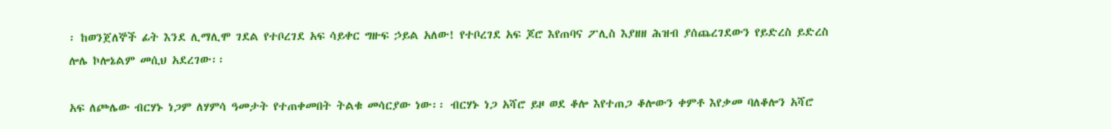፡ ከወንጀለኞች ፊት እንደ ሊማሊሞ ገደል የተቦረገደ አፍ ሳይቀር ግዙፍ ኃይል አለው! የተቦረገደ አፍ ጆሮ እየጠባና ፖሊስ እያዘዘ ሕዝብ ያሰጨረገደውን የይድረስ ይድረስ ሎሌ ኮሎኔልም መሲህ አደረገው፡፡

አፍ ለጮሌው ብርሃኑ ነጋም ለሃምሳ ዓመታት የተጠቀመበት ትልቁ መሳርያው ነው፡፡ ብርሃኑ ነጋ አሻሮ ይዞ ወደ ቆሎ እየተጠጋ ቆሎውን ቀምቶ እየቃመ ባለቆሎን አሻሮ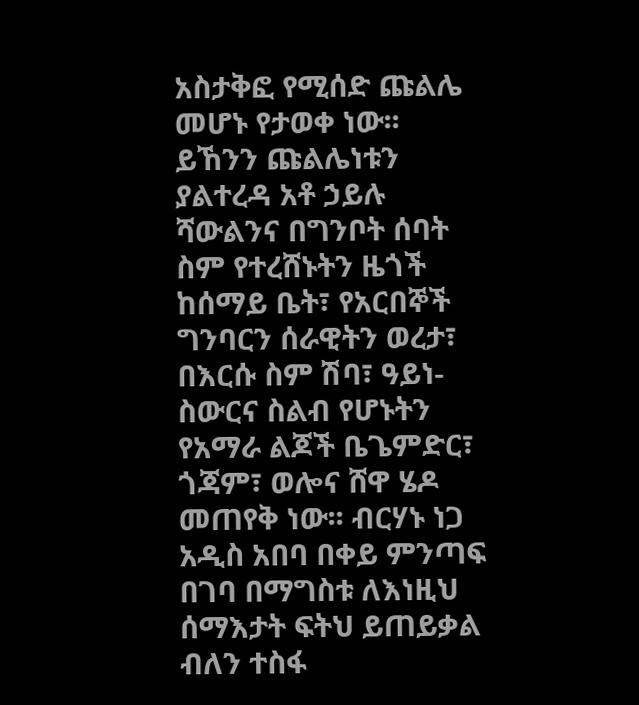አስታቅፎ የሚሰድ ጩልሌ መሆኑ የታወቀ ነው፡፡ ይኸንን ጩልሌነቱን ያልተረዳ አቶ ኃይሉ ሻውልንና በግንቦት ሰባት ስም የተረሸኑትን ዜጎች ከሰማይ ቤት፣ የአርበኞች ግንባርን ሰራዊትን ወረታ፣ በእርሱ ስም ሽባ፣ ዓይነ-ስውርና ስልብ የሆኑትን የአማራ ልጆች ቤጌምድር፣ ጎጃም፣ ወሎና ሸዋ ሄዶ መጠየቅ ነው፡፡ ብርሃኑ ነጋ አዲስ አበባ በቀይ ምንጣፍ በገባ በማግስቱ ለእነዚህ ሰማእታት ፍትህ ይጠይቃል ብለን ተስፋ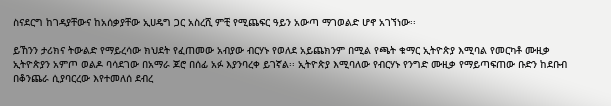ስናደርግ ከገዳያቸውና ከአሰቃያቸው ኢሀዴግ ጋር አስረሺ ምቺ የሚጨፍር ዓይን አውጣ ማገወልድ ሆኖ አገኘነው፡፡

ይኸንን ታሪክና ትውልድ የማይረሳው ክህደት የፈጠመው አብያው ብርሃኑ የወለደ አይጨክንም በሚል የጫት ቁማር ኢትዮጵያ እሚባል የመርካቶ ሙዚቃ ኢትዮጵያን አምጦ ወልዶ ባሳደገው በአማራ ጆሮ በሰፊ አፉ እያንባረቀ ይገኛል፡፡ ኢትዮጵያ እሚባለው የብርሃኑ የንግድ ሙዚቃ የማይጣፍጠው ቡድን ከደቡብ በቆንጨራ ሲያባርረው እየተመለሰ ደብረ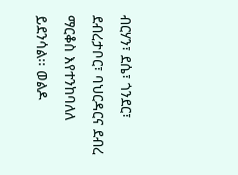ብርሃን፣ ደሴ፣ ጎንደር፣ ደብረታቦር፣ ባህርዳርና ደብረ ማርቆስ እየተንከባለለ ይደንሳል፡፡ ወልዶ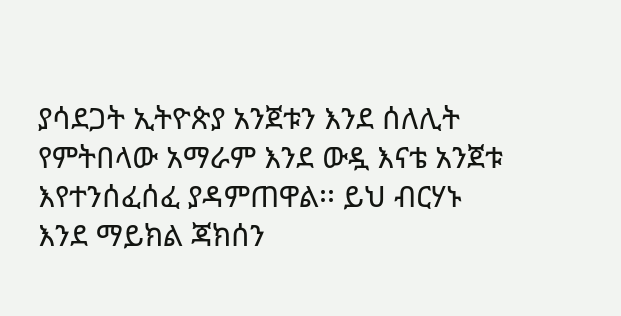ያሳደጋት ኢትዮጵያ አንጀቱን እንደ ሰለሊት የምትበላው አማራም እንደ ውዷ እናቴ አንጀቱ እየተንሰፈሰፈ ያዳምጠዋል፡፡ ይህ ብርሃኑ እንደ ማይክል ጃክሰን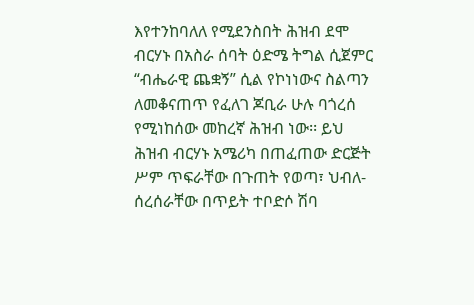እየተንከባለለ የሚደንስበት ሕዝብ ደሞ ብርሃኑ በአስራ ሰባት ዕድሜ ትግል ሲጀምር “ብሔራዊ ጨቋኝ” ሲል የኮነነውና ስልጣን ለመቆናጠጥ የፈለገ ጆቢራ ሁሉ ባጎረሰ የሚነከሰው መከረኛ ሕዝብ ነው፡፡ ይህ ሕዝብ ብርሃኑ አሜሪካ በጠፈጠው ድርጅት ሥም ጥፍራቸው በጉጠት የወጣ፣ ህብለ-ሰረሰራቸው በጥይት ተቦድሶ ሽባ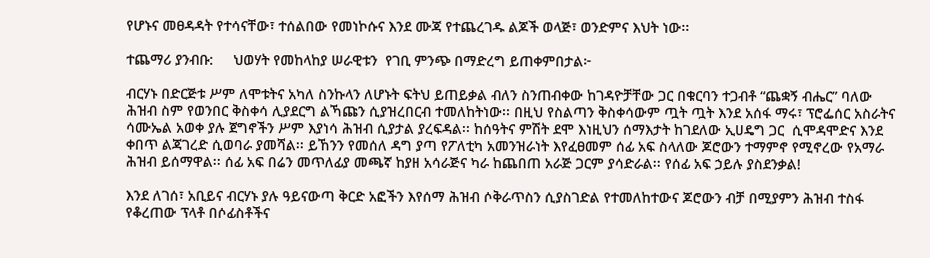የሆኑና መፀዳዳት የተሳናቸው፣ ተሰልበው የመነኮሱና እንደ ሙጃ የተጨረገዱ ልጆች ወላጅ፣ ወንድምና እህት ነው፡፡

ተጨማሪ ያንብቡ:     ህወሃት የመከላከያ ሠራዊቱን  የገቢ ምንጭ በማድረግ ይጠቀምበታል፦

ብርሃኑ በድርጅቱ ሥም ለሞቱትና አካለ ስንኩላን ለሆኑት ፍትህ ይጠይቃል ብለን ስንጠብቀው ከገዳዮቻቸው ጋር በቁርባን ተጋብቶ “ጨቋኝ ብሔር” ባለው ሕዝብ ስም የወንበር ቅስቀሳ ሊያደርግ ልኻጩን ሲያዝረበርብ ተመለከትነው፡፡ በዚህ የስልጣን ቅስቀሳውም ጧት ጧት እንደ አሰፋ ማሩ፣ ፕሮፌሰር አስራትና ሳሙኤል አወቀ ያሉ ጀግኖችን ሥም እያነሳ ሕዝብ ሲያታል ያረፍዳል፡፡ ከሰዓትና ምሽት ደሞ እነዚህን ሰማእታት ከገደለው ኢሀዴግ ጋር  ሲሞዳሞድና እንደ ቀበጥ ልጃገረድ ሲወባራ ያመሻል፡፡ ይኸንን የመሰለ ዳግ ያጣ የፖለቲካ አመንዝራነት እየፈፀመም ሰፊ አፍ ስላለው ጆሮውን ተማምኖ የሚኖረው የአማራ ሕዝብ ይሰማዋል፡፡ ሰፊ አፍ በሬን መጥለፊያ መጫኛ ከያዘ አሳራጅና ካራ ከጨበጠ አራጅ ጋርም ያሳድራል፡፡ የሰፊ አፍ ኃይሉ ያስደንቃል!

እንደ ለገሰ፣ አቢይና ብርሃኑ ያሉ ዓይናውጣ ቅርድ አፎችን እየሰማ ሕዝብ ሶቅራጥስን ሲያስገድል የተመለከተውና ጆሮውን ብቻ በሚያምን ሕዝብ ተስፋ የቆረጠው ፕላቶ በሶፊስቶችና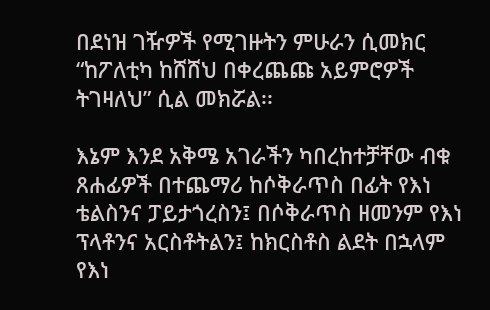በደነዝ ገዥዎች የሚገዙትን ምሁራን ሲመክር “ከፖለቲካ ከሸሸህ በቀረጨጩ አይምሮዎች ትገዛለህ” ሲል መክሯል፡፡

እኔም እንደ አቅሜ አገራችን ካበረከተቻቸው ብቁ ጸሐፊዎች በተጨማሪ ከሶቅራጥስ በፊት የእነ ቴልስንና ፓይታጎረስን፤ በሶቅራጥስ ዘመንም የእነ ፕላቶንና አርስቶትልን፤ ከክርስቶስ ልደት በኋላም የእነ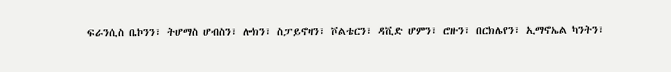ፍራንሲስ ቤኮንን፣ ትሆማስ ሆብስን፣ ሎክን፣ ስፓይኖዛን፣ ቮልቴርን፣ ዳቪድ ሆምን፣ ሮዙን፣ በርክሌየን፣ ኢማኖኤል ካንትን፣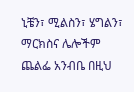ኒቼን፣ ሚልስን፣ ሄግልን፣ ማርክስና ሌሎችም ጨልፌ አንብቤ በዚህ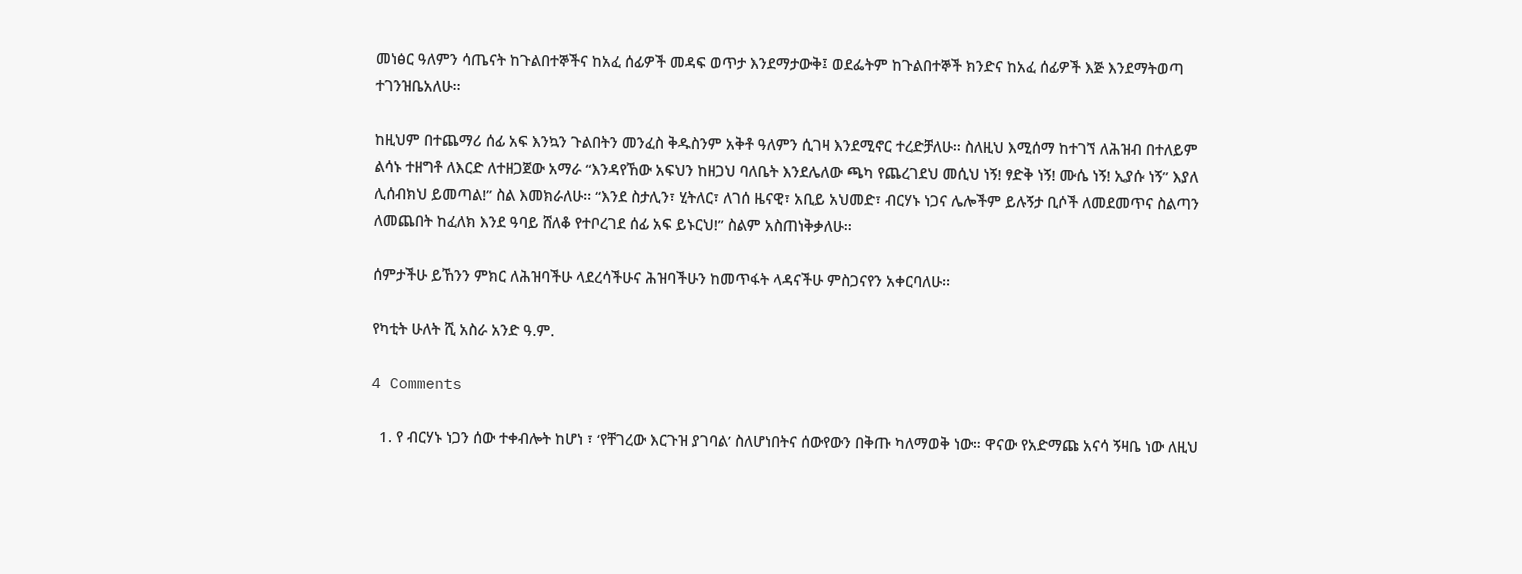መነፅር ዓለምን ሳጤናት ከጉልበተኞችና ከአፈ ሰፊዎች መዳፍ ወጥታ እንደማታውቅ፤ ወደፌትም ከጉልበተኞች ክንድና ከአፈ ሰፊዎች እጅ እንደማትወጣ ተገንዝቤአለሁ፡፡

ከዚህም በተጨማሪ ሰፊ አፍ እንኳን ጉልበትን መንፈስ ቅዱስንም አቅቶ ዓለምን ሲገዛ እንደሚኖር ተረድቻለሁ፡፡ ስለዚህ እሚሰማ ከተገኘ ለሕዝብ በተለይም ልሳኑ ተዘግቶ ለእርድ ለተዘጋጀው አማራ “እንዳየኸው አፍህን ከዘጋህ ባለቤት እንደሌለው ጫካ የጨረገደህ መሲህ ነኝ! ፃድቅ ነኝ! ሙሴ ነኝ! ኢያሱ ነኝ” እያለ ሊሰብክህ ይመጣል!” ስል እመክራለሁ፡፡ “እንደ ስታሊን፣ ሂትለር፣ ለገሰ ዜናዊ፣ አቢይ አህመድ፣ ብርሃኑ ነጋና ሌሎችም ይሉኝታ ቢሶች ለመደመጥና ስልጣን ለመጨበት ከፈለክ እንደ ዓባይ ሸለቆ የተቦረገደ ሰፊ አፍ ይኑርህ!” ስልም አስጠነቅቃለሁ፡፡

ሰምታችሁ ይኸንን ምክር ለሕዝባችሁ ላደረሳችሁና ሕዝባችሁን ከመጥፋት ላዳናችሁ ምስጋናየን አቀርባለሁ፡፡

የካቲት ሁለት ሺ አስራ አንድ ዓ.ም.

4 Comments

  1. የ ብርሃኑ ነጋን ሰው ተቀብሎት ከሆነ ፣ ‘የቸገረው እርጉዝ ያገባል’ ስለሆነበትና ሰውየውን በቅጡ ካለማወቅ ነው። ዋናው የአድማጩ አናሳ ኝዛቤ ነው ለዚህ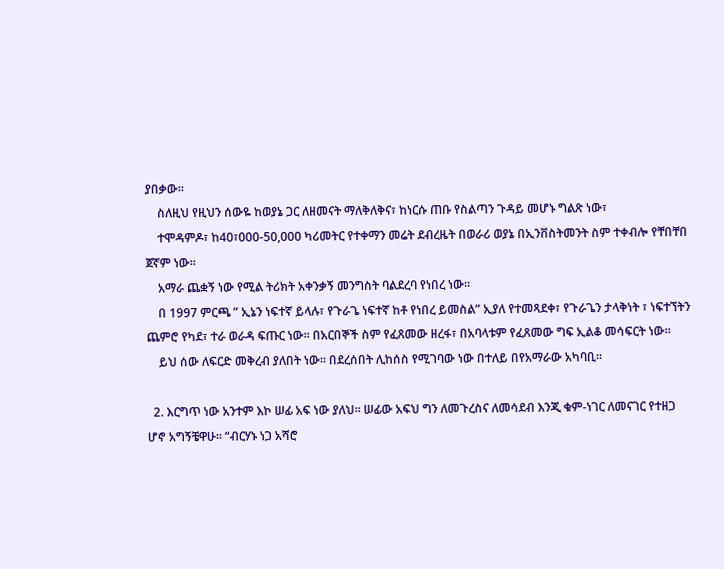ያበቃው።
    ስለዚህ የዚህን ሰውዬ ከወያኔ ጋር ለዘመናት ማለቅለቅና፣ ከነርሱ ጠቡ የስልጣን ጉዳይ መሆኑ ግልጽ ነው፣
    ተሞዳምዶ፣ ከ40፣000-50,000 ካሪመትር የተቀማን መሬት ደብረዜት በወራሪ ወያኔ በኢንቨስትመንት ስም ተቀብሎ የቸበቸበ ጀኛም ነው።
    አማራ ጨቋኝ ነው የሚል ትሪክት አቀንቃኝ መንግስት ባልደረባ የነበረ ነው።
    በ 1997 ምርጫ ” ኢኔን ነፍተኛ ይላሉ፣ የጉራጌ ነፍተኛ ከቶ የነበረ ይመስል” ኢያለ የተመጻደቀ፣ የጉራጌን ታላቅነት ፣ ነፍተኘትን ጨምሮ የካደ፣ ተራ ወራዳ ፍጡር ነው። በአርበኞች ስም የፈጸመው ዘረፋ፣ በአባላቱም የፈጸመው ግፍ ኢልቆ መሳፍርት ነው።
    ይህ ሰው ለፍርድ መቅረብ ያለበት ነው። በደረሰበት ሊከሰስ የሚገባው ነው በተለይ በየአማራው አካባቢ።

  2. እርግጥ ነው አንተም እኮ ሠፊ አፍ ነው ያለህ፡፡ ሠፊው አፍህ ግን ለመጉረስና ለመሳደብ እንጂ ቁም-ነገር ለመናገር የተዘጋ ሆኖ አግኝቼዋሁ፡፡ “ብርሃኑ ነጋ አሻሮ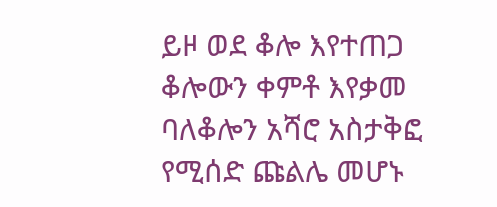ይዞ ወደ ቆሎ እየተጠጋ ቆሎውን ቀምቶ እየቃመ ባለቆሎን አሻሮ አስታቅፎ የሚሰድ ጩልሌ መሆኑ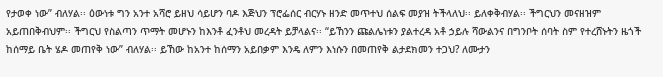የታወቀ ነው” ብለሃል፡፡ ዕውነቱ ግን አንተ አሻሮ ይዘህ ሳይሆን ባዶ እጅህን ፕሮፌሰር ብርሃኑ ዘንድ መጥተህ ሰልፍ መያዝ ትችላለህ፡፡ ይለቀቅብሃል፡፡ ችግርህን መናዘዝም አይጠበቅብህም፡፡ ችግርህ የስልጣን ጥማት መሆኑን ከእንቶ ፈንቶህ መረዳት ይቻላልና፡፡ “ይኸንን ጩልሌነቱን ያልተረዳ አቶ ኃይሉ ሻውልንና በግንቦት ሰባት ስም የተረሸኑትን ዜጎች ከሰማይ ቤት ሄዶ መጠየቅ ነው” ብለሃል፡፡ ይኸው ከአንተ ከሰማን አይበቃም እንዴ ለምን እነሱን በመጠየቅ ልታደክመን ተጋህ? ለሙታን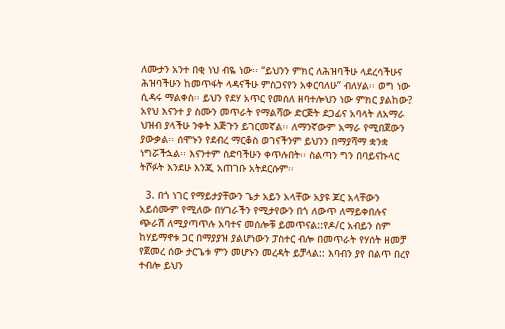ለሙታን አንተ በቂ ነህ ብዬ ነው፡፡ “ይህንን ምክር ለሕዝባችሁ ላደረሳችሁና ሕዝባችሁን ከመጥፋት ላዳናችሁ ምስጋናየን አቀርባለሁ” ብለሃል፡፡ ወግ ነው ሲዳሩ ማልቀስ፡፡ ይህን የደሃ አጥር የመሰለ ዘባተሎህን ነው ምክር ያልከው? አየህ እናንተ ያ ስሙን መጥራት የማልሻው ድርጅት ደጋፊና አባላት ለአማራ ህዝብ ያላችሁ ንቀት እጅጉን ይገርመኛል፡፡ ለማንኛውም አማራ የሚበጀውን ያውቃል፡፡ ሰሞኑን የደብረ ማርቆስ ወገናችንም ይህንን በማያሻማ ቋንቋ ነግሯችኋል፡፡ እናንተም ስድባችሁን ቀጥሉበት፡፡ ስልጣን ግን በባይናኩላር ትሾፉት እንደሁ እንጂ አጠገቡ አትደርሱም፡፡

  3. በጎ ነገር የማይታያቸውን ጌታ አይን አላቸው አያዩ ጆር አላቸውን አይሰሙም የሚለው በሃገራችን የሚታየውን በጎ ለውጥ ለማይቀበሉና ጭራሽ ለሚያጣጥሉ አባተና መሰሎቹ ይመጥናል::የዶ/ር አብይን ስም ከሃይማኖቱ ጋር በማያያዝ ያልሆነውን ፓስተር ብሎ በመጥራት የሃሰት ዘመቻ የጀመረ ሰው ታርጌቱ ምን መሆኑን መረዳት ይቻላል:: እባብን ያየ በልጥ በረየ ተብሎ ይህን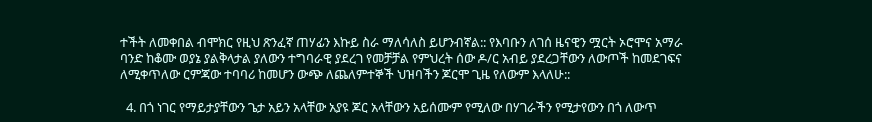ተችት ለመቀበል ብሞክር የዚህ ጽንፈኛ ጠሃፊን እኩይ ስራ ማለሳለስ ይሆንብኛል:: የእባቡን ለገሰ ዜናዊን ሟርት ኦሮሞና አማራ ባንድ ከቆሙ ወያኔ ያልቅላታል ያለውን ተግባራዊ ያደረገ የመቻቻል የምህረት ሰው ዶ/ር አብይ ያደረጋቸውን ለውጦች ከመደገፍና ለሚቀጥለው ርምጃው ተባባሪ ከመሆን ውጭ ለጨለምተኞች ህዝባችን ጆርሞ ጊዜ የለውም እላለሁ::

  4. በጎ ነገር የማይታያቸውን ጌታ አይን አላቸው አያዩ ጆር አላቸውን አይሰሙም የሚለው በሃገራችን የሚታየውን በጎ ለውጥ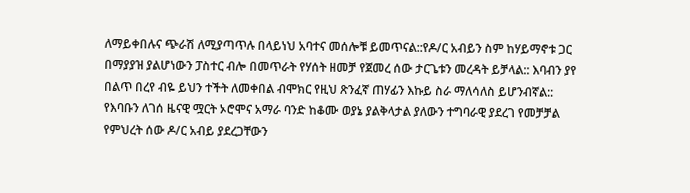ለማይቀበሉና ጭራሽ ለሚያጣጥሉ በላይነህ አባተና መሰሎቹ ይመጥናል::የዶ/ር አብይን ስም ከሃይማኖቱ ጋር በማያያዝ ያልሆነውን ፓስተር ብሎ በመጥራት የሃሰት ዘመቻ የጀመረ ሰው ታርጌቱን መረዳት ይቻላል:: እባብን ያየ በልጥ በረየ ብዬ ይህን ተችት ለመቀበል ብሞክር የዚህ ጽንፈኛ ጠሃፊን እኩይ ስራ ማለሳለስ ይሆንብኛል:: የእባቡን ለገሰ ዜናዊ ሟርት ኦሮሞና አማራ ባንድ ከቆሙ ወያኔ ያልቅላታል ያለውን ተግባራዊ ያደረገ የመቻቻል የምህረት ሰው ዶ/ር አብይ ያደረጋቸውን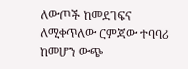ለውጦች ከመደገፍና ለሚቀጥለው ርምጃው ተባባሪ ከመሆን ውጭ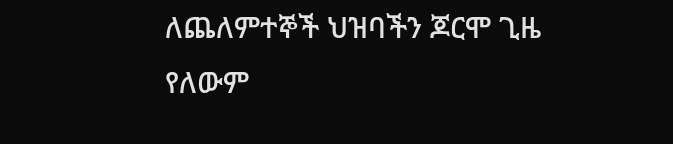ለጨለምተኞች ህዝባችን ጆርሞ ጊዜ የለውም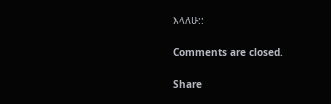እላለሁ::

Comments are closed.

Share